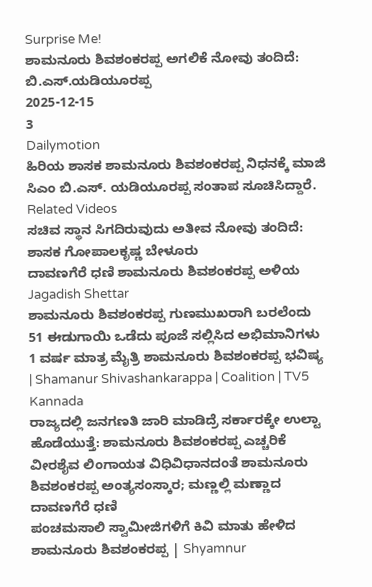Surprise Me!
ಶಾಮನೂರು ಶಿವಶಂಕರಪ್ಪ ಅಗಲಿಕೆ ನೋವು ತಂದಿದೆ: ಬಿ.ಎಸ್.ಯಡಿಯೂರಪ್ಪ
2025-12-15
3
Dailymotion
ಹಿರಿಯ ಶಾಸಕ ಶಾಮನೂರು ಶಿವಶಂಕರಪ್ಪ ನಿಧನಕ್ಕೆ ಮಾಜಿ ಸಿಎಂ ಬಿ.ಎಸ್. ಯಡಿಯೂರಪ್ಪ ಸಂತಾಪ ಸೂಚಿಸಿದ್ದಾರೆ.
Related Videos
ಸಚಿವ ಸ್ಥಾನ ಸಿಗದಿರುವುದು ಅತೀವ ನೋವು ತಂದಿದೆ: ಶಾಸಕ ಗೋಪಾಲಕೃಷ್ಣ ಬೇಳೂರು
ದಾವಣಗೆರೆ ಧಣಿ ಶಾಮನೂರು ಶಿವಶಂಕರಪ್ಪ ಅಳಿಯ Jagadish Shettar
ಶಾಮನೂರು ಶಿವಶಂಕರಪ್ಪ ಗುಣಮುಖರಾಗಿ ಬರಲೆಂದು 51 ಈಡುಗಾಯಿ ಒಡೆದು ಪೂಜೆ ಸಲ್ಲಿಸಿದ ಅಭಿಮಾನಿಗಳು
1 ವರ್ಷ ಮಾತ್ರ ಮೈತ್ರಿ ಶಾಮನೂರು ಶಿವಶಂಕರಪ್ಪ ಭವಿಷ್ಯ | Shamanur Shivashankarappa | Coalition | TV5 Kannada
ರಾಜ್ಯದಲ್ಲಿ ಜನಗಣತಿ ಜಾರಿ ಮಾಡಿದ್ರೆ ಸರ್ಕಾರಕ್ಕೇ ಉಲ್ಟಾ ಹೊಡೆಯುತ್ತೆ: ಶಾಮನೂರು ಶಿವಶಂಕರಪ್ಪ ಎಚ್ಚರಿಕೆ
ವೀರಶೈವ ಲಿಂಗಾಯತ ವಿಧಿವಿಧಾನದಂತೆ ಶಾಮನೂರು ಶಿವಶಂಕರಪ್ಪ ಅಂತ್ಯಸಂಸ್ಕಾರ; ಮಣ್ಣಲ್ಲಿ ಮಣ್ಣಾದ ದಾವಣಗೆರೆ ಧಣಿ
ಪಂಚಮಸಾಲಿ ಸ್ವಾಮೀಜಿಗಳಿಗೆ ಕಿವಿ ಮಾತು ಹೇಳಿದ ಶಾಮನೂರು ಶಿವಶಂಕರಪ್ಪ | Shyamnur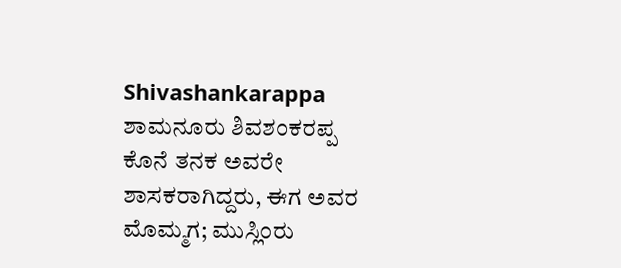Shivashankarappa
ಶಾಮನೂರು ಶಿವಶಂಕರಪ್ಪ ಕೊನೆ ತನಕ ಅವರೇ ಶಾಸಕರಾಗಿದ್ದರು, ಈಗ ಅವರ ಮೊಮ್ಮಗ; ಮುಸ್ಲಿಂರು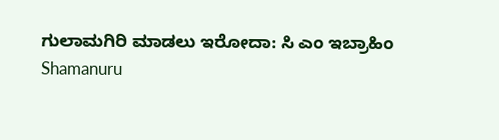ಗುಲಾಮಗಿರಿ ಮಾಡಲು ಇರೋದಾ: ಸಿ ಎಂ ಇಬ್ರಾಹಿಂ
Shamanuru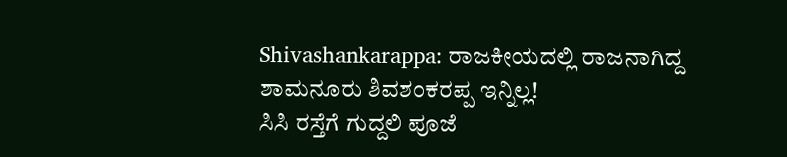Shivashankarappa: ರಾಜಕೀಯದಲ್ಲಿ ರಾಜನಾಗಿದ್ದ ಶಾಮನೂರು ಶಿವಶಂಕರಪ್ಪ ಇನ್ನಿಲ್ಲ!
ಸಿಸಿ ರಸ್ತೆಗೆ ಗುದ್ದಲಿ ಪೂಜೆ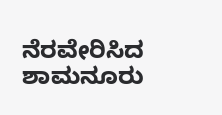ನೆರವೇರಿಸಿದ ಶಾಮನೂರು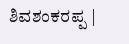ಶಿವಶಂಕರಪ್ಪ |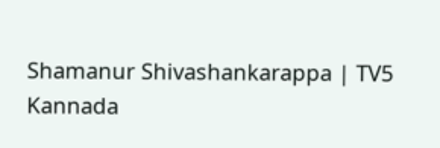Shamanur Shivashankarappa | TV5 Kannada